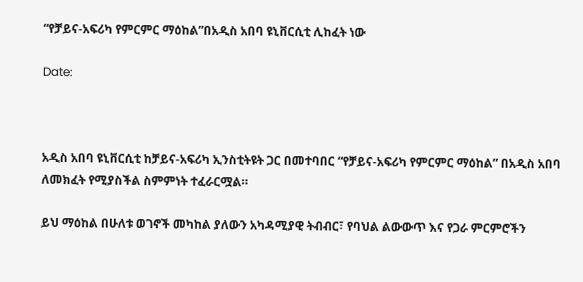“የቻይና-አፍሪካ የምርምር ማዕከል”በአዲስ አበባ ዩኒቨርሲቲ ሊከፈት ነው

Date:



አዲስ አበባ ዩኒቨርሲቲ ከቻይና-አፍሪካ ኢንስቲትዩት ጋር በመተባበር “የቻይና-አፍሪካ የምርምር ማዕከል” በአዲስ አበባ ለመክፈት የሚያስችል ስምምነት ተፈራርሟል።

ይህ ማዕከል በሁለቱ ወገኖች መካከል ያለውን አካዳሚያዊ ትብብር፣ የባህል ልውውጥ እና የጋራ ምርምሮችን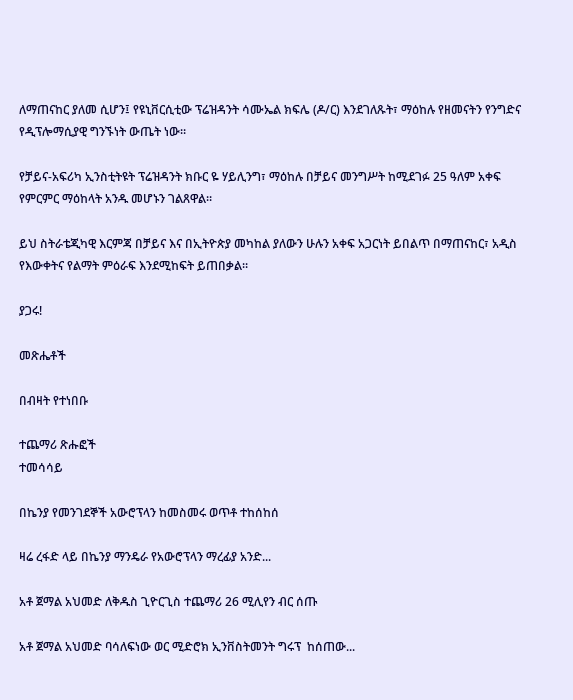ለማጠናከር ያለመ ሲሆን፤ የዩኒቨርሲቲው ፕሬዝዳንት ሳሙኤል ክፍሌ (ዶ/ር) እንደገለጹት፣ ማዕከሉ የዘመናትን የንግድና የዲፕሎማሲያዊ ግንኙነት ውጤት ነው።

የቻይና-አፍሪካ ኢንስቲትዩት ፕሬዝዳንት ክቡር ዬ ሃይሊንግ፣ ማዕከሉ በቻይና መንግሥት ከሚደገፉ 25 ዓለም አቀፍ የምርምር ማዕከላት አንዱ መሆኑን ገልጸዋል።

ይህ ስትራቴጂካዊ እርምጃ በቻይና እና በኢትዮጵያ መካከል ያለውን ሁሉን አቀፍ አጋርነት ይበልጥ በማጠናከር፣ አዲስ የእውቀትና የልማት ምዕራፍ እንደሚከፍት ይጠበቃል።

ያጋሩ!

መጽሔቶች

በብዛት የተነበቡ

ተጨማሪ ጽሑፎች
ተመሳሳይ

በኬንያ የመንገደኞች አውሮፕላን ከመስመሩ ወጥቶ ተከሰከሰ

ዛሬ ረፋድ ላይ በኬንያ ማንዴራ የአውሮፕላን ማረፊያ አንድ...

አቶ ጀማል አህመድ ለቅዱስ ጊዮርጊስ ተጨማሪ 26 ሚሊየን ብር ሰጡ

አቶ ጀማል አህመድ ባሳለፍነው ወር ሚድሮክ ኢንቨስትመንት ግሩፕ  ከሰጠው...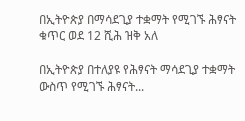በኢትዮጵያ በማሳደጊያ ተቋማት የሚገኙ ሕፃናት ቁጥር ወደ 12 ሺሕ ዝቅ አለ

በኢትዮጵያ በተለያዩ የሕፃናት ማሳደጊያ ተቋማት ውስጥ የሚገኙ ሕፃናት...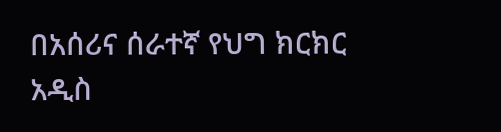በአሰሪና ሰራተኛ የህግ ክርክር አዲስ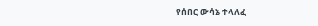የሰበር ውሳኔ ተላለፈ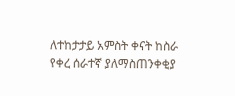ለተከታታይ አምስት ቀናት ከስራ የቀረ ሰራተኛ ያለማስጠንቀቂያ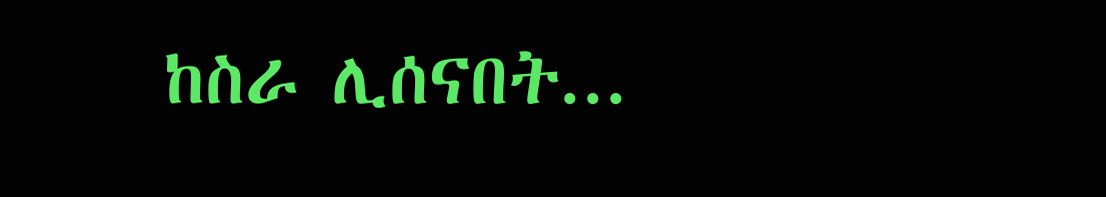ከስራ ሊሰናበት...